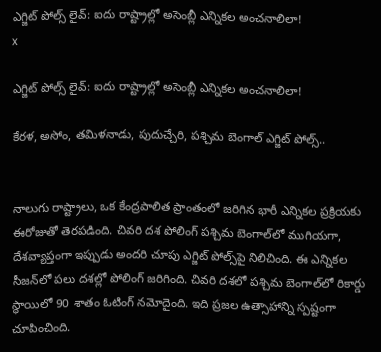ఎగ్జిట్ పోల్స్ లైవ్: ఐదు రాష్ట్రాల్లో అసెంబ్లీ ఎన్నికల అంచనాలిలా!
x

ఎగ్జిట్ పోల్స్ లైవ్: ఐదు రాష్ట్రాల్లో అసెంబ్లీ ఎన్నికల అంచనాలిలా!

కేరళ, అసోం, తమిళనాడు, పుదుచ్చేరి, పశ్చిమ బెంగాల్ ఎగ్జిట్ పోల్స్..


నాలుగు రాష్ట్రాలు, ఒక కేంద్రపాలిత ప్రాంతంలో జరిగిన భారీ ఎన్నికల ప్రక్రియకు ఈరోజుతో తెరపడింది. చివరి దశ పోలింగ్ పశ్చిమ బెంగాల్‌లో ముగియగా, దేశవ్యాప్తంగా ఇప్పుడు అందరి చూపు ఎగ్జిట్ పోల్స్‌పై నిలిచింది. ఈ ఎన్నికల సీజన్‌లో పలు దశల్లో పోలింగ్ జరిగింది. చివరి దశలో పశ్చిమ బెంగాల్‌లో రికార్డు స్థాయిలో 90 శాతం ఓటింగ్ నమోదైంది. ఇది ప్రజల ఉత్సాహాన్ని స్పష్టంగా చూపించింది.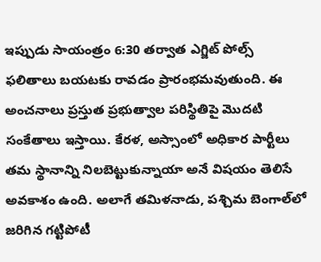ఇప్పుడు సాయంత్రం 6:30 తర్వాత ఎగ్జిట్ పోల్స్ ఫలితాలు బయటకు రావడం ప్రారంభమవుతుంది. ఈ అంచనాలు ప్రస్తుత ప్రభుత్వాల పరిస్థితిపై మొదటి సంకేతాలు ఇస్తాయి. కేరళ, అస్సాంలో అధికార పార్టీలు తమ స్థానాన్ని నిలబెట్టుకున్నాయా అనే విషయం తెలిసే అవకాశం ఉంది. అలాగే తమిళనాడు, పశ్చిమ బెంగాల్‌లో జరిగిన గట్టిపోటీ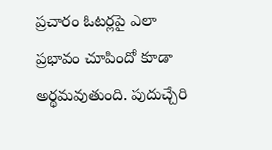ప్రచారం ఓటర్లపై ఎలా ప్రభావం చూపిందో కూడా అర్థమవుతుంది. పుదుచ్చేరి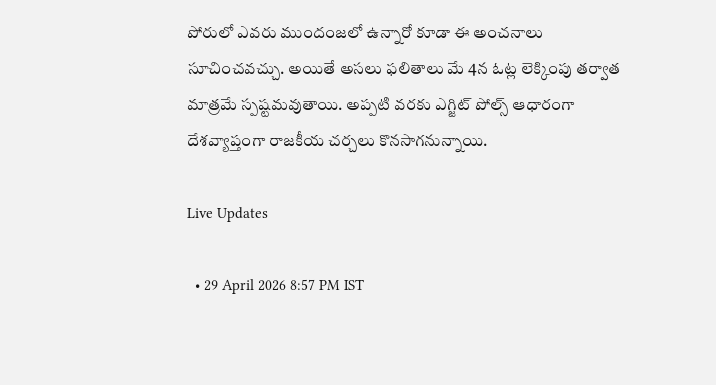పోరులో ఎవరు ముందంజలో ఉన్నారో కూడా ఈ అంచనాలు సూచించవచ్చు. అయితే అసలు ఫలితాలు మే 4న ఓట్ల లెక్కింపు తర్వాత మాత్రమే స్పష్టమవుతాయి. అప్పటి వరకు ఎగ్జిట్ పోల్స్ ఆధారంగా దేశవ్యాప్తంగా రాజకీయ చర్చలు కొనసాగనున్నాయి.

Live Updates

  • 29 April 2026 8:57 PM IST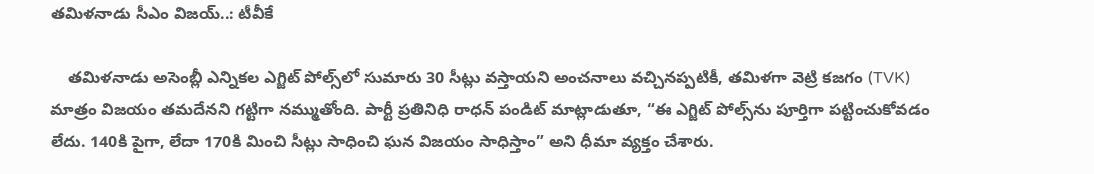తమిళనాడు సీఎం విజయ్..: టీవీకే

    తమిళనాడు అసెంబ్లీ ఎన్నికల ఎగ్జిట్ పోల్స్‌లో సుమారు 30 సీట్లు వస్తాయని అంచనాలు వచ్చినప్పటికీ, తమిళగా వెట్రి కజగం (TVK) మాత్రం విజయం తమదేనని గట్టిగా నమ్ముతోంది. పార్టీ ప్రతినిధి రాధన్ పండిట్ మాట్లాడుతూ, “ఈ ఎగ్జిట్ పోల్స్‌ను పూర్తిగా పట్టించుకోవడం లేదు. 140కి పైగా, లేదా 170కి మించి సీట్లు సాధించి ఘన విజయం సాధిస్తాం” అని ధీమా వ్యక్తం చేశారు.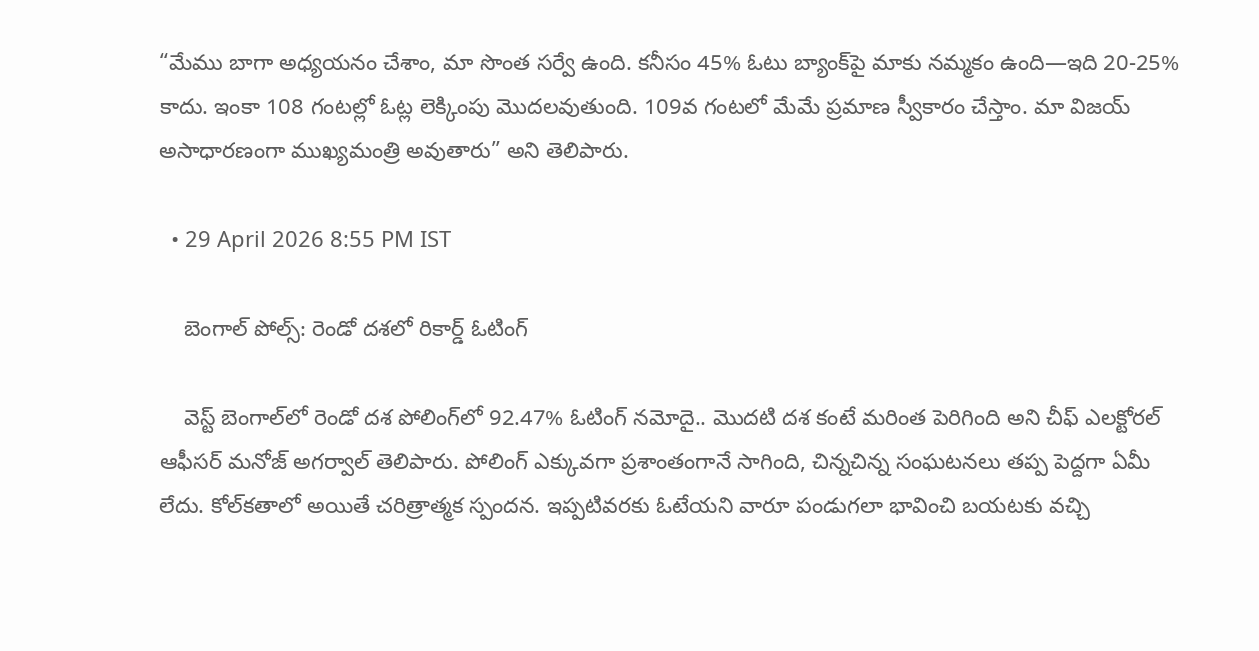“మేము బాగా అధ్యయనం చేశాం, మా సొంత సర్వే ఉంది. కనీసం 45% ఓటు బ్యాంక్‌పై మాకు నమ్మకం ఉంది—ఇది 20-25% కాదు. ఇంకా 108 గంటల్లో ఓట్ల లెక్కింపు మొదలవుతుంది. 109వ గంటలో మేమే ప్రమాణ స్వీకారం చేస్తాం. మా విజయ్ అసాధారణంగా ముఖ్యమంత్రి అవుతారు” అని తెలిపారు.

  • 29 April 2026 8:55 PM IST

    బెంగాల్ పోల్స్: రెండో దశలో రికార్డ్ ఓటింగ్

    వెస్ట్ బెంగాల్‌లో రెండో దశ పోలింగ్‌లో 92.47% ఓటింగ్ నమోదై.. మొదటి దశ కంటే మరింత పెరిగింది అని చీఫ్ ఎలక్టోరల్ ఆఫీసర్ మనోజ్ అగర్వాల్ తెలిపారు. పోలింగ్ ఎక్కువగా ప్రశాంతంగానే సాగింది, చిన్నచిన్న సంఘటనలు తప్ప పెద్దగా ఏమీ లేదు. కోల్‌కతాలో అయితే చరిత్రాత్మక స్పందన. ఇప్పటివరకు ఓటేయని వారూ పండుగలా భావించి బయటకు వచ్చి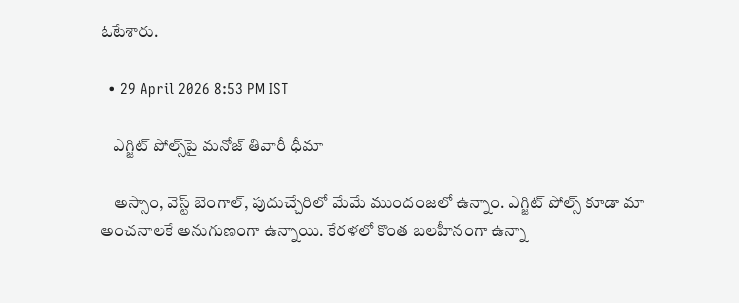ఓటేశారు.

  • 29 April 2026 8:53 PM IST

    ఎగ్జిట్ పోల్స్‌పై మనోజ్ తివారీ ధీమా

    అస్సాం, వెస్ట్ బెంగాల్, పుదుచ్చేరిలో మేమే ముందంజలో ఉన్నాం. ఎగ్జిట్ పోల్స్ కూడా మా అంచనాలకే అనుగుణంగా ఉన్నాయి. కేరళలో కొంత బలహీనంగా ఉన్నా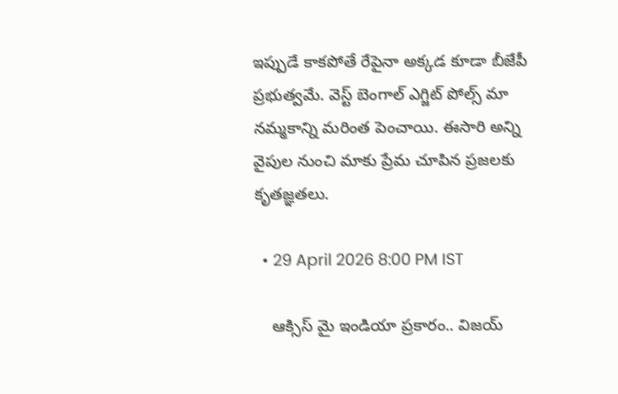ఇప్పుడే కాకపోతే రేపైనా అక్కడ కూడా బీజేపీ ప్రభుత్వమే. వెస్ట్ బెంగాల్ ఎగ్జిట్ పోల్స్ మా నమ్మకాన్ని మరింత పెంచాయి. ఈసారి అన్ని వైపుల నుంచి మాకు ప్రేమ చూపిన ప్రజలకు కృతజ్ఞతలు.

  • 29 April 2026 8:00 PM IST

    ఆక్సిస్ మై ఇండియా ప్రకారం.. విజయ్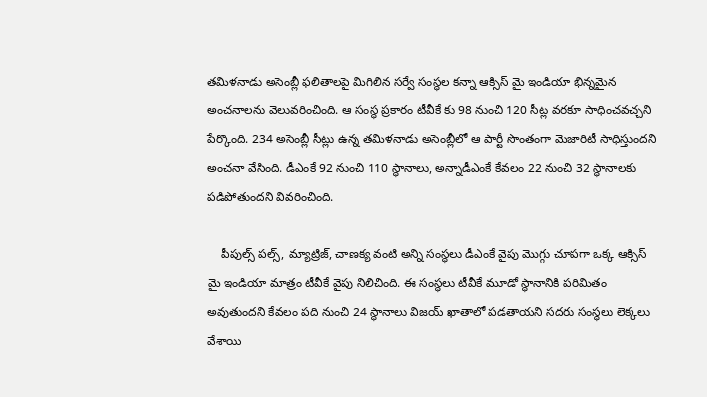తమిళనాడు అసెంబ్లీ ఫలితాలపై మిగిలిన సర్వే సంస్థల కన్నా ఆక్సిస్ మై ఇండియా భిన్నమైన అంచనాలను వెలువరించింది. ఆ సంస్థ ప్రకారం టీవీకే కు 98 నుంచి 120 సీట్ల వరకూ సాధించవచ్చని పేర్కొంది. 234 అసెంబ్లీ సీట్లు ఉన్న తమిళనాడు అసెంబ్లీలో ఆ పార్టీ సొంతంగా మెజారిటీ సాధిస్తుందని అంచనా వేసింది. డీఎంకే 92 నుంచి 110 స్థానాలు, అన్నాడీఎంకే కేవలం 22 నుంచి 32 స్థానాలకు పడిపోతుందని వివరించింది.

    పీపుల్స్ పల్స్, మ్యాట్రిజ్, చాణక్య వంటి అన్ని సంస్థలు డీఎంకే వైపు మొగ్గు చూపగా ఒక్క ఆక్సిస్ మై ఇండియా మాత్రం టీవీకే వైపు నిలిచింది. ఈ సంస్థలు టీవీకే మూడో స్థానానికి పరిమితం అవుతుందని కేవలం పది నుంచి 24 స్థానాలు విజయ్ ఖాతాలో పడతాయని సదరు సంస్థలు లెక్కలు వేశాయి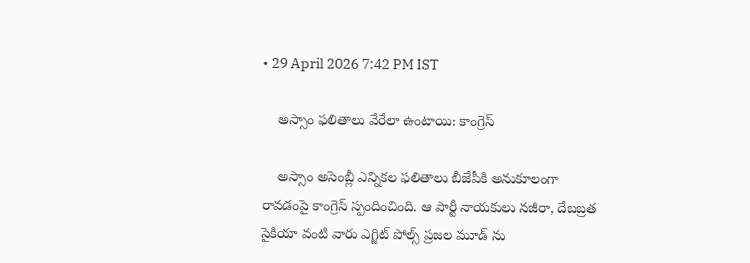• 29 April 2026 7:42 PM IST

    అస్సాం ఫలితాలు వేరేలా ఉంటాయి: కాంగ్రెస్

    అస్సాం అసెంబ్లీ ఎన్నికల ఫలితాలు బీజేపీకి అనుకూలంగా రావడంపై కాంగ్రెస్ స్పందించింది. ఆ పార్టీ నాయకులు నజీరా, దేబబ్రత సైకియా వంటి వారు ఎగ్జిట్ పోల్స్ ప్రజల మూడ్ ను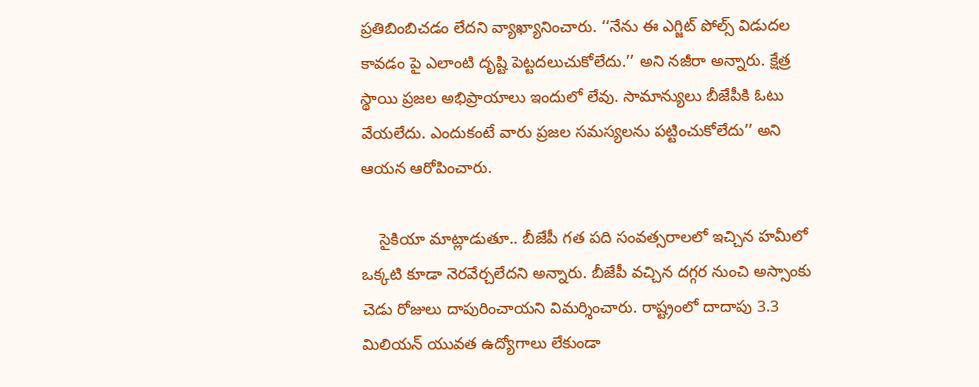ప్రతిబింబిచడం లేదని వ్యాఖ్యానించారు. ‘‘నేను ఈ ఎగ్జిట్ పోల్స్ విడుదల కావడం పై ఎలాంటి దృష్టి పెట్టదలుచుకోలేదు.’’ అని నజీరా అన్నారు. క్షేత్ర స్థాయి ప్రజల అభిప్రాయాలు ఇందులో లేవు. సామాన్యులు బీజేపీకి ఓటు వేయలేదు. ఎందుకంటే వారు ప్రజల సమస్యలను పట్టించుకోలేదు’’ అని ఆయన ఆరోపించారు.

    సైకియా మాట్లాడుతూ.. బీజేపీ గత పది సంవత్సరాలలో ఇచ్చిన హమీలో ఒక్కటి కూడా నెరవేర్చలేదని అన్నారు. బీజేపీ వచ్చిన దగ్గర నుంచి అస్సాంకు చెడు రోజులు దాపురించాయని విమర్శించారు. రాష్ట్రంలో దాదాపు 3.3 మిలియన్ యువత ఉద్యోగాలు లేకుండా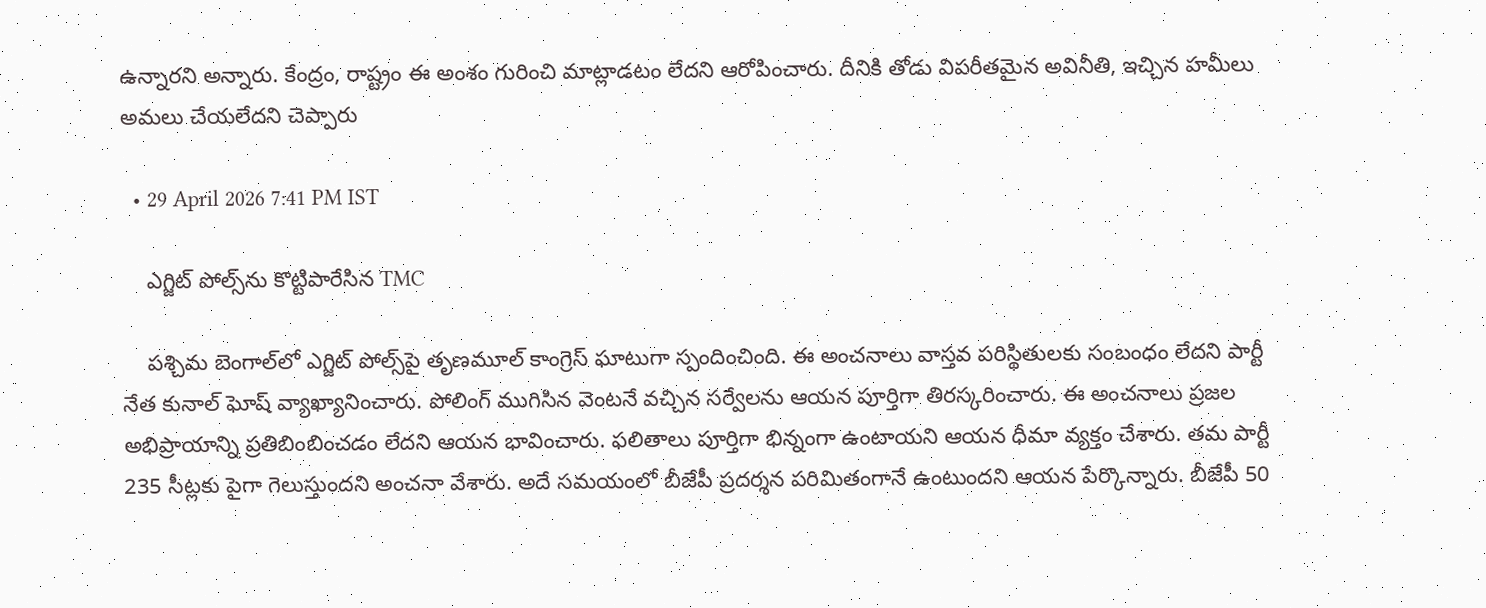ఉన్నారని అన్నారు. కేంద్రం, రాష్ట్రం ఈ అంశం గురించి మాట్లాడటం లేదని ఆరోపించారు. దీనికి తోడు విపరీతమైన అవినీతి, ఇచ్చిన హమీలు అమలు చేయలేదని చెప్పారు

  • 29 April 2026 7:41 PM IST

    ఎగ్జిట్ పోల్స్‌ను కొట్టిపారేసిన TMC

    పశ్చిమ బెంగాల్‌లో ఎగ్జిట్ పోల్స్‌పై తృణమూల్ కాంగ్రెస్ ఘాటుగా స్పందించింది. ఈ అంచనాలు వాస్తవ పరిస్థితులకు సంబంధం లేదని పార్టీ నేత కునాల్ ఘోష్ వ్యాఖ్యానించారు. పోలింగ్ ముగిసిన వెంటనే వచ్చిన సర్వేలను ఆయన పూర్తిగా తిరస్కరించారు. ఈ అంచనాలు ప్రజల అభిప్రాయాన్ని ప్రతిబింబించడం లేదని ఆయన భావించారు. ఫలితాలు పూర్తిగా భిన్నంగా ఉంటాయని ఆయన ధీమా వ్యక్తం చేశారు. తమ పార్టీ 235 సీట్లకు పైగా గెలుస్తుందని అంచనా వేశారు. అదే సమయంలో బీజేపీ ప్రదర్శన పరిమితంగానే ఉంటుందని ఆయన పేర్కొన్నారు. బీజేపీ 50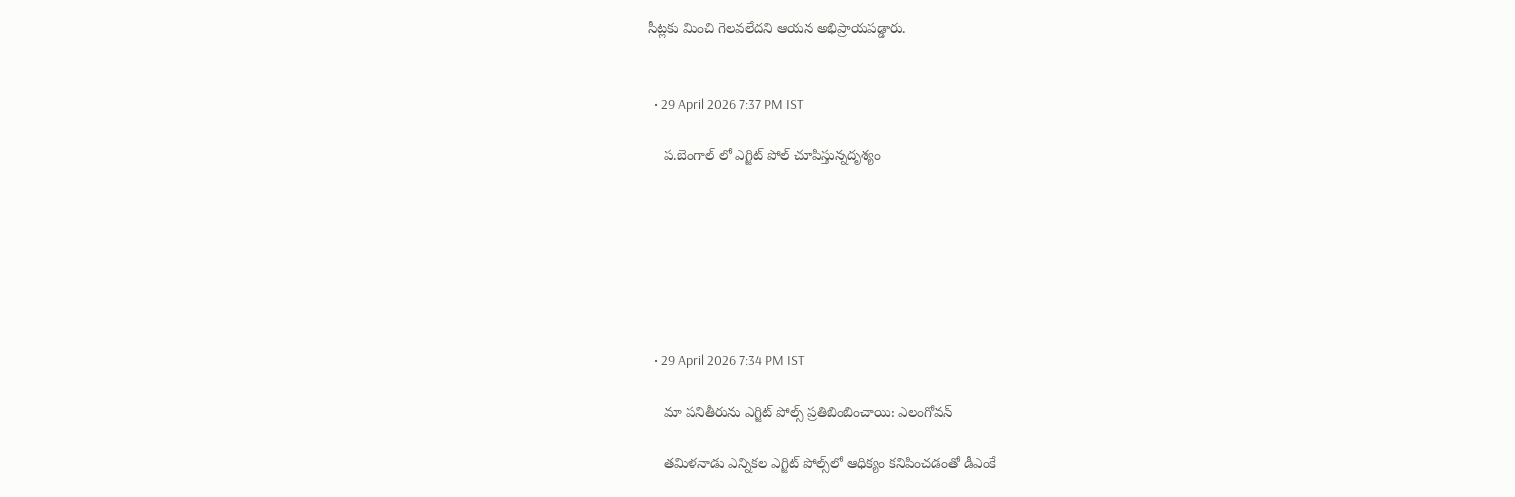సీట్లకు మించి గెలవలేదని ఆయన అభిప్రాయపడ్డారు.


  • 29 April 2026 7:37 PM IST

    ప.బెంగాల్ లో ఎగ్జిట్ పోల్ చూపిస్తున్నదృశ్యం







  • 29 April 2026 7:34 PM IST

    మా పనితీరును ఎగ్జిట్ పోల్స్ ప్రతిబింబించాయి: ఎలంగోవన్

    తమిళనాడు ఎన్నికల ఎగ్జిట్ పోల్స్‌లో ఆధిక్యం కనిపించడంతో డీఎంకే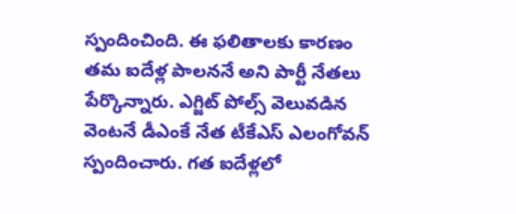స్పందించింది. ఈ ఫలితాలకు కారణం తమ ఐదేళ్ల పాలననే అని పార్టీ నేతలు పేర్కొన్నారు. ఎగ్జిట్ పోల్స్ వెలువడిన వెంటనే డీఎంకే నేత టీకేఎస్ ఎలంగోవన్ స్పందించారు. గత ఐదేళ్లలో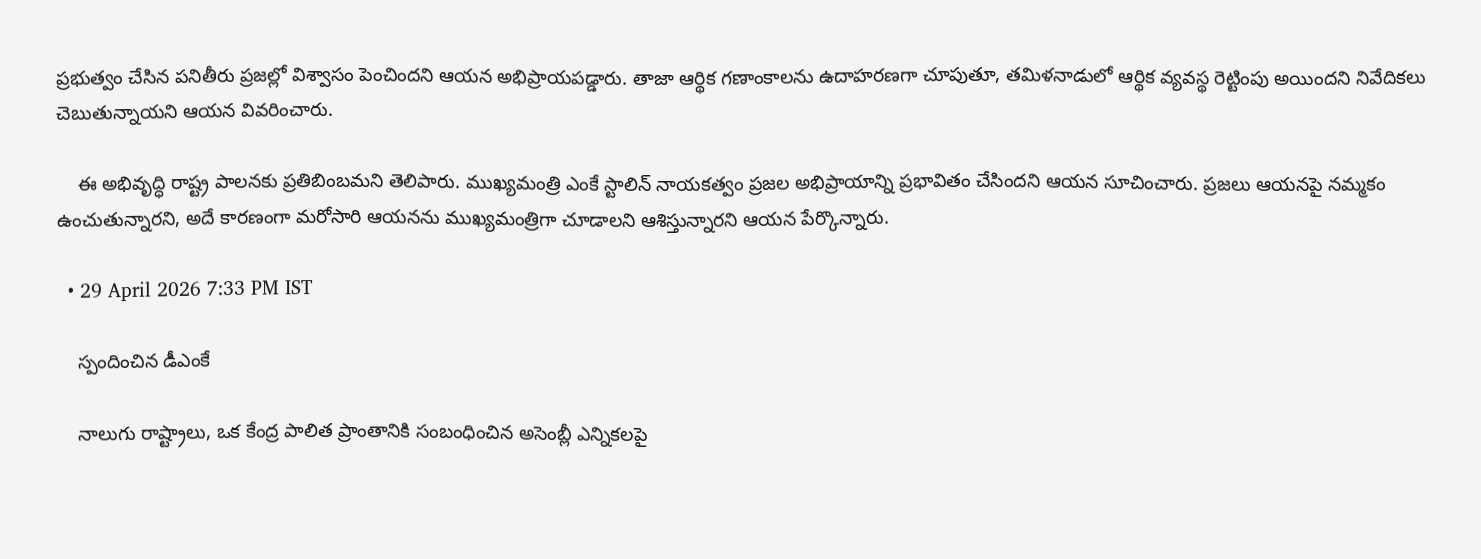ప్రభుత్వం చేసిన పనితీరు ప్రజల్లో విశ్వాసం పెంచిందని ఆయన అభిప్రాయపడ్డారు. తాజా ఆర్థిక గణాంకాలను ఉదాహరణగా చూపుతూ, తమిళనాడులో ఆర్థిక వ్యవస్థ రెట్టింపు అయిందని నివేదికలు చెబుతున్నాయని ఆయన వివరించారు.

    ఈ అభివృద్ధి రాష్ట్ర పాలనకు ప్రతిబింబమని తెలిపారు. ముఖ్యమంత్రి ఎంకే స్టాలిన్ నాయకత్వం ప్రజల అభిప్రాయాన్ని ప్రభావితం చేసిందని ఆయన సూచించారు. ప్రజలు ఆయనపై నమ్మకం ఉంచుతున్నారని, అదే కారణంగా మరోసారి ఆయనను ముఖ్యమంత్రిగా చూడాలని ఆశిస్తున్నారని ఆయన పేర్కొన్నారు.

  • 29 April 2026 7:33 PM IST

    స్పందించిన డీఎంకే

    నాలుగు రాష్ట్రాలు, ఒక కేంద్ర పాలిత ప్రాంతానికి సంబంధించిన అసెంబ్లీ ఎన్నికలపై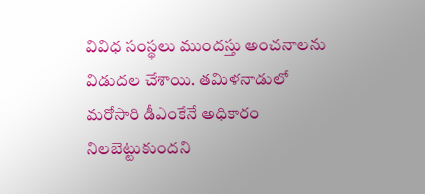వివిధ సంస్థలు ముందస్తు అంచనాలను విడుదల చేశాయి. తమిళనాడులో మరోసారి డీఎంకేనే అధికారం నిలబెట్టుకుందని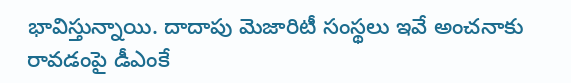భావిస్తున్నాయి. దాదాపు మెజారిటీ సంస్థలు ఇవే అంచనాకు రావడంపై డీఎంకే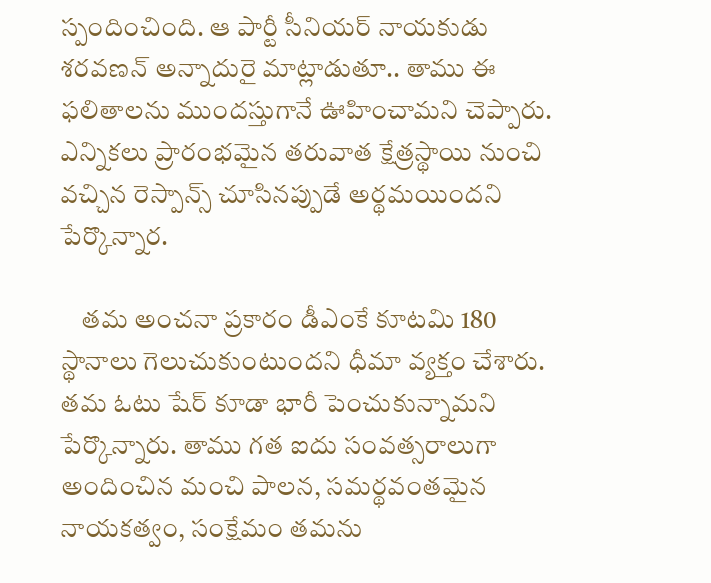స్పందించింది. ఆ పార్టీ సీనియర్ నాయకుడు శరవణన్ అన్నాదురై మాట్లాడుతూ.. తాము ఈ ఫలితాలను ముందస్తుగానే ఊహించామని చెప్పారు. ఎన్నికలు ప్రారంభమైన తరువాత క్షేత్రస్థాయి నుంచి వచ్చిన రెస్పాన్స్ చూసినప్పుడే అర్థమయిందని పేర్కొన్నార.

    తమ అంచనా ప్రకారం డీఎంకే కూటమి 180 స్థానాలు గెలుచుకుంటుందని ధీమా వ్యక్తం చేశారు. తమ ఓటు షేర్ కూడా భారీ పెంచుకున్నామని పేర్కొన్నారు. తాము గత ఐదు సంవత్సరాలుగా అందించిన మంచి పాలన, సమర్థవంతమైన నాయకత్వం, సంక్షేమం తమను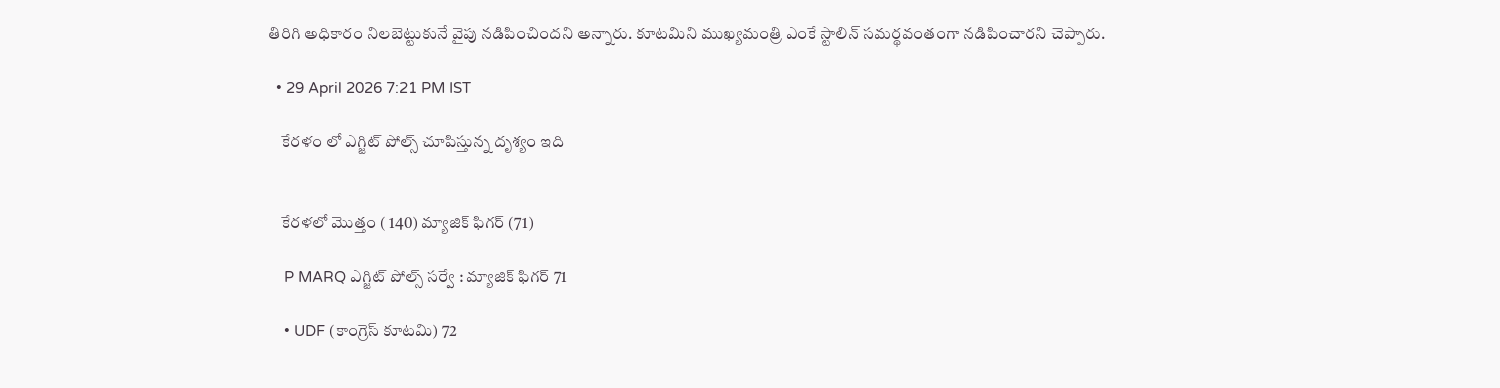తిరిగి అధికారం నిలబెట్టుకునే వైపు నడిపించిందని అన్నారు. కూటమిని ముఖ్యమంత్రి ఎంకే స్టాలిన్ సమర్థవంతంగా నడిపించారని చెప్పారు.

  • 29 April 2026 7:21 PM IST

    కేరళం లో ఎగ్జిట్ పోల్స్ చూపిస్తున్న దృశ్యం ఇది


    కేరళలో మొత్తం ( 140) మ్యాజిక్ ఫిగర్ (71)

    P MARQ ఎగ్జిట్ పోల్స్ సర్వే : మ్యాజిక్ ఫిగర్ 71

    • UDF (కాంగ్రెస్ కూటమి) 72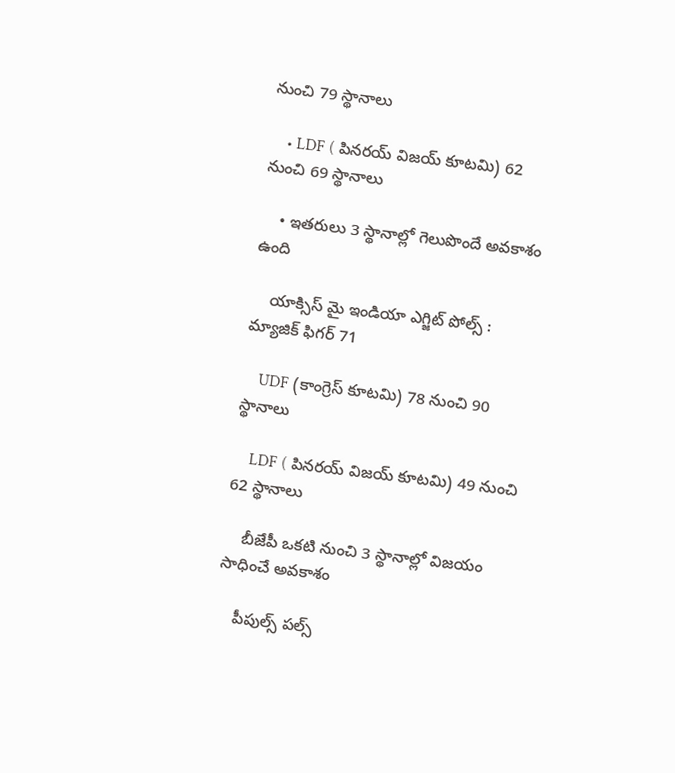నుంచి 79 స్థానాలు

    • LDF ( పినరయ్ విజయ్ కూటమి) 62 నుంచి 69 స్థానాలు

    • ఇతరులు 3 స్థానాల్లో గెలుపొందే అవకాశం ఉంది

    యాక్సిస్ మై ఇండియా ఎగ్జిట్ పోల్స్ : మ్యాజిక్ ఫిగర్ 71

    UDF (కాంగ్రెస్ కూటమి) 78 నుంచి 90 స్థానాలు

    LDF ( పినరయ్ విజయ్ కూటమి) 49 నుంచి 62 స్థానాలు

    బీజేపీ ఒకటి నుంచి 3 స్థానాల్లో విజయం సాధించే అవకాశం

    పీపుల్స్ పల్స్‌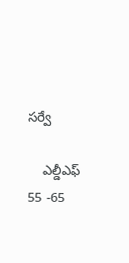సర్వే

    ఎల్డీఎఫ్‌ 55 -65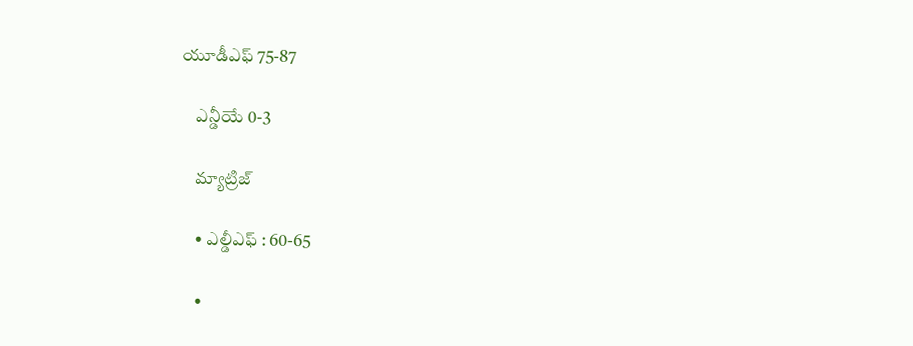యూడీఎఫ్‌ 75-87

    ఎన్డీయే 0-3

    మ్యాట్రిజ్

    • ఎల్డీఎఫ్ : 60-65

    •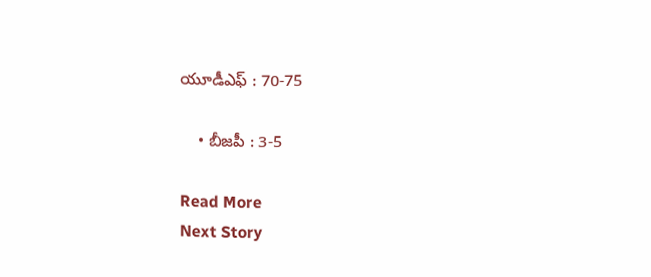యూడీఎఫ్ : 70-75

    • బీజపీ : 3-5

Read More
Next Story